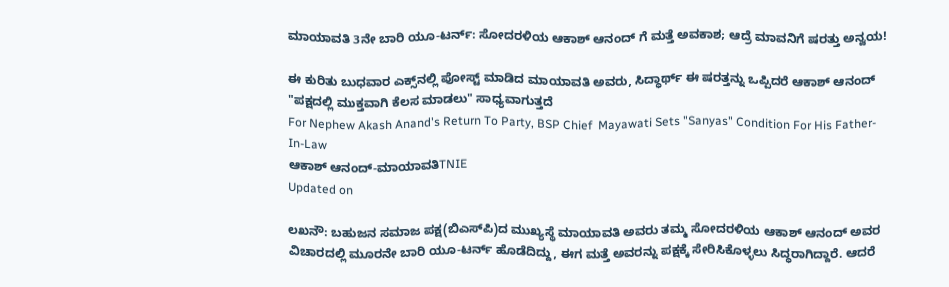ಮಾಯಾವತಿ 3ನೇ ಬಾರಿ ಯೂ-ಟರ್ನ್: ಸೋದರಳಿಯ ಆಕಾಶ್ ಆನಂದ್ ಗೆ ಮತ್ತೆ ಅವಕಾಶ; ಆದ್ರೆ ಮಾವನಿಗೆ ಷರತ್ತು ಅನ್ವಯ!

ಈ ಕುರಿತು ಬುಧವಾರ ಎಕ್ಸ್‌ನಲ್ಲಿ ಪೋಸ್ಟ್ ಮಾಡಿದ ಮಾಯಾವತಿ ಅವರು, ಸಿದ್ಧಾರ್ಥ್ ಈ ಷರತ್ತನ್ನು ಒಪ್ಪಿದರೆ ಆಕಾಶ್ ಆನಂದ್ "ಪಕ್ಷದಲ್ಲಿ ಮುಕ್ತವಾಗಿ ಕೆಲಸ ಮಾಡಲು" ಸಾಧ್ಯವಾಗುತ್ತದೆ
For Nephew Akash Anand's Return To Party, BSP Chief  Mayawati Sets "Sanyas" Condition For His Father-In-Law
ಆಕಾಶ್ ಆನಂದ್-ಮಾಯಾವತಿTNIE
Updated on

ಲಖನೌ: ಬಹುಜನ ಸಮಾಜ ಪಕ್ಷ(ಬಿಎಸ್‌ಪಿ)ದ ಮುಖ್ಯಸ್ಥೆ ಮಾಯಾವತಿ ಅವರು ತಮ್ಮ ಸೋದರಳಿಯ ಆಕಾಶ್ ಆನಂದ್ ಅವರ ವಿಚಾರದಲ್ಲಿ ಮೂರನೇ ಬಾರಿ ಯೂ-ಟರ್ನ್ ಹೊಡೆದಿದ್ದು, ಈಗ ಮತ್ತೆ ಅವರನ್ನು ಪಕ್ಷಕ್ಕೆ ಸೇರಿಸಿಕೊಳ್ಳಲು ಸಿದ್ಧರಾಗಿದ್ದಾರೆ. ಆದರೆ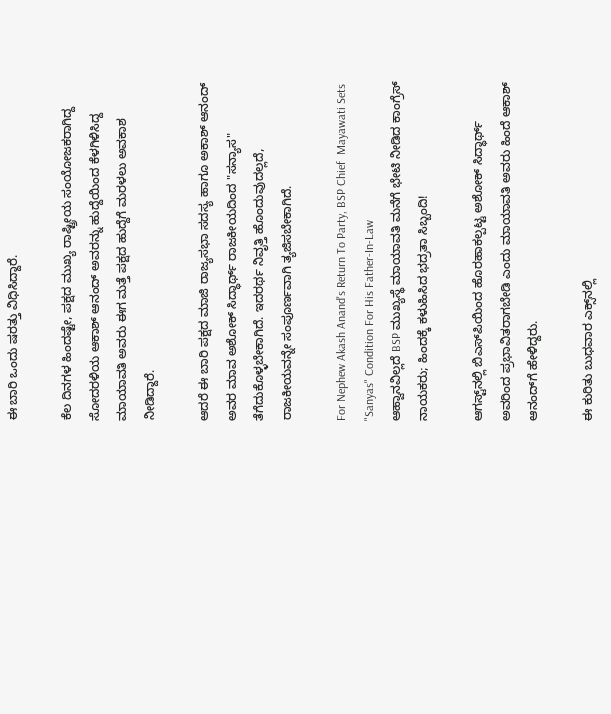ಈ ಬಾರಿ ಒಂದು ಷರತ್ತು ವಿಧಿಸಿದ್ದಾರೆ.

ಕೆಲ ದಿನಗಳ ಹಿಂದಷ್ಟೇ, ಪಕ್ಷದ ಮುಖ್ಯ ರಾಷ್ಟ್ರೀಯ ಸಂಯೋಜಕರಾಗಿದ್ದ ಸೋದರಳಿಯ ಆಕಾಶ್ ಆನಂದ್ ಅವರನ್ನು ಹುದ್ದೆಯಿಂದ ಕೆಳಗಿಳಿಸಿದ್ದ ಮಾಯಾವತಿ ಅವರು ಈಗ ಮತ್ತೆ ಪಕ್ಷದ ಹುದ್ದೆಗೆ ಮರಳಲು ಅವಕಾಶ ನೀಡಿದ್ದಾರೆ.

ಆದರೆ ಈ ಬಾರಿ ಪಕ್ಷದ ಮಾಜಿ ರಾಜ್ಯಸಭಾ ಸದಸ್ಯ ಹಾಗೂ ಅಕಾಶ್ ಆನಂದ್ ಅವರ ಮಾವ ಅಶೋಕ್ ಸಿದ್ಧಾರ್ಥ್ ರಾಜಕೀಯದಿಂದ "ಸನ್ಯಾಸ" ತೆಗೆದುಕೊಳ್ಳಬೇಕಾಗಿದೆ. ಇದರರ್ಥ ನಿವೃತ್ತಿ ಹೊಂದುವುದಲ್ಲದೆ, ರಾಜಕೀಯವನ್ನೇ ಸಂಪೂರ್ಣವಾಗಿ ತ್ಯಜಿಸಬೇಕಾಗಿದೆ.

For Nephew Akash Anand's Return To Party, BSP Chief  Mayawati Sets "Sanyas" Condition For His Father-In-Law
ಆಹ್ವಾನವಿಲ್ಲದೆ BSP ಮುಖ್ಯಸ್ಥೆ ಮಾಯಾವತಿ ಮನೆಗೆ ಭೇಟಿ ನೀಡಿದ ಕಾಂಗ್ರೆಸ್ ನಾಯಕರು; ಹಿಂದಕ್ಕೆ ಕಳುಹಿಸಿದ ಭದ್ರತಾ ಸಿಬ್ಬಂದಿ!

ಆಗಸ್ಟ್‌ನಲ್ಲಿ ಬಿಎಸ್‌ಪಿಯಿಂದ ಹೊರಹಾಕಲ್ಪಟ್ಟ ಅಶೋಕ್ ಸಿದ್ಧಾರ್ಥ್ ಅವರಿಂದ ಪ್ರಭಾವಿತರಾಗಬೇಡಿ ಎಂದು ಮಾಯಾವತಿ ಅವರು ಹಿಂದೆ ಆಕಾಶ್ ಆನಂದ್‌ಗೆ ಹೇಳಿದ್ದರು.

ಈ ಕುರಿತು ಬುಧವಾರ ಎಕ್ಸ್‌ನಲ್ಲಿ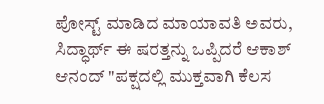ಪೋಸ್ಟ್ ಮಾಡಿದ ಮಾಯಾವತಿ ಅವರು, ಸಿದ್ಧಾರ್ಥ್ ಈ ಷರತ್ತನ್ನು ಒಪ್ಪಿದರೆ ಆಕಾಶ್ ಆನಂದ್ "ಪಕ್ಷದಲ್ಲಿ ಮುಕ್ತವಾಗಿ ಕೆಲಸ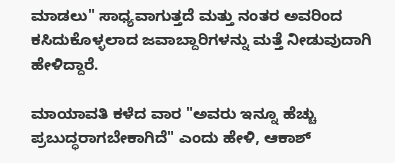ಮಾಡಲು" ಸಾಧ್ಯವಾಗುತ್ತದೆ ಮತ್ತು ನಂತರ ಅವರಿಂದ ಕಸಿದುಕೊಳ್ಳಲಾದ ಜವಾಬ್ದಾರಿಗಳನ್ನು ಮತ್ತೆ ನೀಡುವುದಾಗಿ ಹೇಳಿದ್ದಾರೆ.

ಮಾಯಾವತಿ ಕಳೆದ ವಾರ "ಅವರು ಇನ್ನೂ ಹೆಚ್ಚು ಪ್ರಬುದ್ಧರಾಗಬೇಕಾಗಿದೆ" ಎಂದು ಹೇಳಿ, ಆಕಾಶ್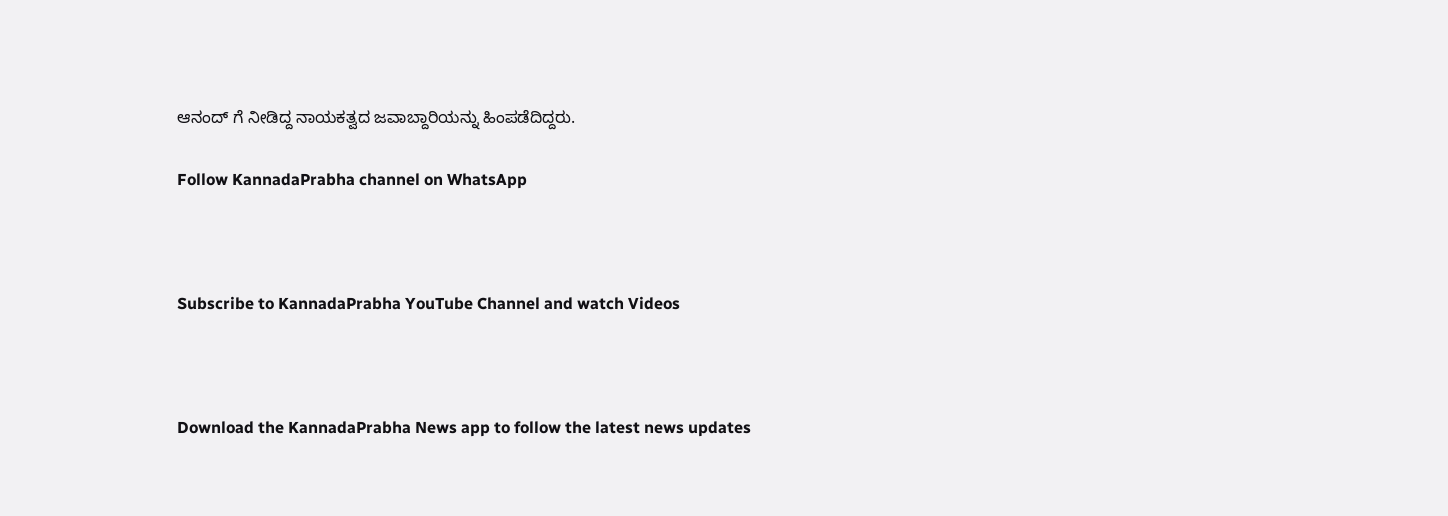ಆನಂದ್ ಗೆ ನೀಡಿದ್ದ ನಾಯಕತ್ವದ ಜವಾಬ್ದಾರಿಯನ್ನು ಹಿಂಪಡೆದಿದ್ದರು.

Follow KannadaPrabha channel on WhatsApp



Subscribe to KannadaPrabha YouTube Channel and watch Videos



Download the KannadaPrabha News app to follow the latest news updates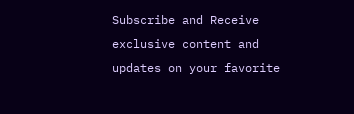Subscribe and Receive exclusive content and updates on your favorite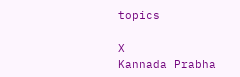topics

X
Kannada Prabha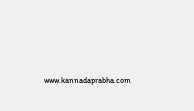www.kannadaprabha.com